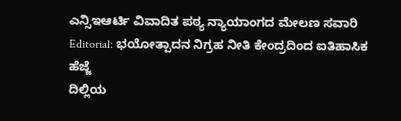ಎನ್ಸಿಇಆರ್ಟಿ ವಿವಾದಿತ ಪಠ್ಯ ನ್ಯಾಯಾಂಗದ ಮೇಲಣ ಸವಾರಿ
Editorial: ಭಯೋತ್ಪಾದನ ನಿಗ್ರಹ ನೀತಿ ಕೇಂದ್ರದಿಂದ ಐತಿಹಾಸಿಕ ಹೆಜ್ಜೆ
ದಿಲ್ಲಿಯ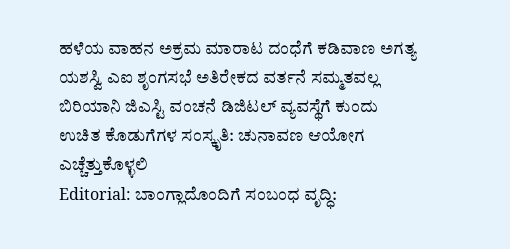ಹಳೆಯ ವಾಹನ ಅಕ್ರಮ ಮಾರಾಟ ದಂಧೆಗೆ ಕಡಿವಾಣ ಅಗತ್ಯ
ಯಶಸ್ವಿ ಎಐ ಶೃಂಗಸಭೆ ಅತಿರೇಕದ ವರ್ತನೆ ಸಮ್ಮತವಲ್ಲ
ಬಿರಿಯಾನಿ ಜಿಎಸ್ಟಿ ವಂಚನೆ ಡಿಜಿಟಲ್ ವ್ಯವಸ್ಥೆಗೆ ಕುಂದು
ಉಚಿತ ಕೊಡುಗೆಗಳ ಸಂಸ್ಕೃತಿ: ಚುನಾವಣ ಆಯೋಗ ಎಚ್ಚೆತ್ತುಕೊಳ್ಳಲಿ
Editorial: ಬಾಂಗ್ಲಾದೊಂದಿಗೆ ಸಂಬಂಧ ವೃದ್ಧಿ: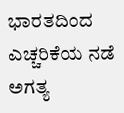ಭಾರತದಿಂದ ಎಚ್ಚರಿಕೆಯ ನಡೆ ಅಗತ್ಯ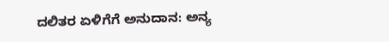ದಲಿತರ ಏಳಿಗೆಗೆ ಅನುದಾನ: ಅನ್ಯ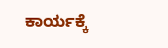ಕಾರ್ಯಕ್ಕೆ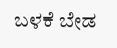ಬಳಕೆ ಬೇಡ